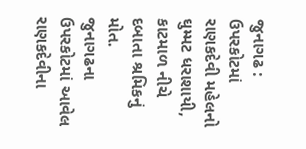જુનાગઢ : ઉપરકોટમાં રાણકદેવી મહેલનો ઘુમ્મટ ધરાશાયી, કાટમાળ નીચે દબાતા શ્રમિકનું મોત.
જુનાગઢના ઉપરકોટમાં આવેલ રાણકદેવીના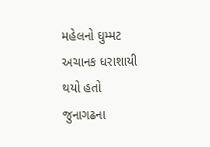મહેલનો ઘુમ્મટ અચાનક ધરાશાયી થયો હતો
જુનાગઢના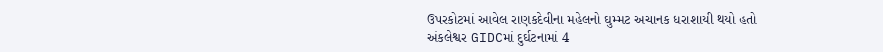ઉપરકોટમાં આવેલ રાણકદેવીના મહેલનો ઘુમ્મટ અચાનક ધરાશાયી થયો હતો
અંકલેશ્વર GIDCમાં દુર્ઘટનામાં 4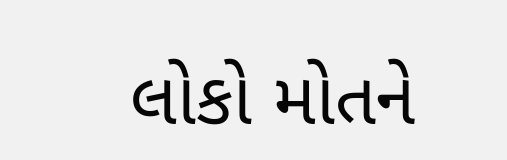લોકો મોતને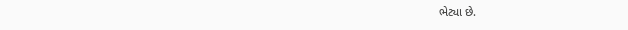ભેટ્યા છે.